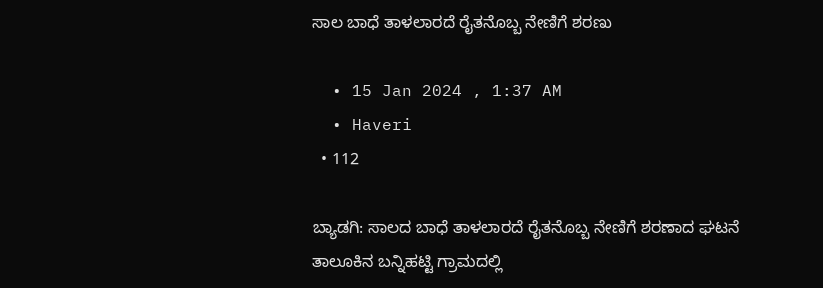ಸಾಲ ಬಾಧೆ ತಾಳಲಾರದೆ ರೈತನೊಬ್ಬ ನೇಣಿಗೆ ಶರಣು

  • 15 Jan 2024 , 1:37 AM
  • Haveri
  • 112

ಬ್ಯಾಡಗಿ: ಸಾಲದ ಬಾಧೆ ತಾಳಲಾರದೆ ರೈತನೊಬ್ಬ ನೇಣಿಗೆ ಶರಣಾದ ಘಟನೆ ತಾಲೂಕಿನ ಬನ್ನಿಹಟ್ಟಿ ಗ್ರಾಮದಲ್ಲಿ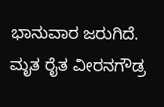ಭಾನುವಾರ ಜರುಗಿದೆ. ಮೃತ ರೈತ ವೀರನಗೌಡ್ರ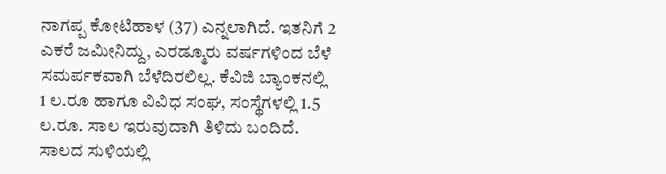ನಾಗಪ್ಪ ಕೋಟಿಹಾಳ (37) ಎನ್ನಲಾಗಿದೆ. ಇತನಿಗೆ 2 ಎಕರೆ ಜಮೀನಿದ್ದು, ಎರಡ್ಮೂರು ವರ್ಷಗಳಿಂದ ಬೆಳೆ ಸಮರ್ಪಕವಾಗಿ ಬೆಳೆದಿರಲಿಲ್ಲ. ಕೆವಿಜಿ ಬ್ಯಾಂಕನಲ್ಲಿ 1 ಲ.ರೂ ಹಾಗೂ ವಿವಿಧ ಸಂಘ, ಸಂಸ್ಥೆಗಳಲ್ಲಿ 1.5 ಲ.ರೂ. ಸಾಲ ಇರುವುದಾಗಿ ತಿಳಿದು ಬಂದಿದೆ. ಸಾಲದ ಸುಳಿಯಲ್ಲಿ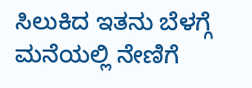ಸಿಲುಕಿದ ಇತನು ಬೆಳಗ್ಗೆ ಮನೆಯಲ್ಲಿ ನೇಣಿಗೆ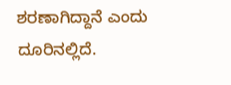ಶರಣಾಗಿದ್ದಾನೆ ಎಂದು ದೂರಿನಲ್ಲಿದೆ.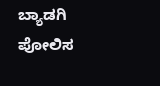ಬ್ಯಾಡಗಿ ಪೋಲಿಸ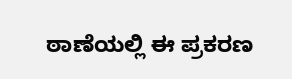ಠಾಣೆಯಲ್ಲಿ ಈ ಪ್ರಕರಣ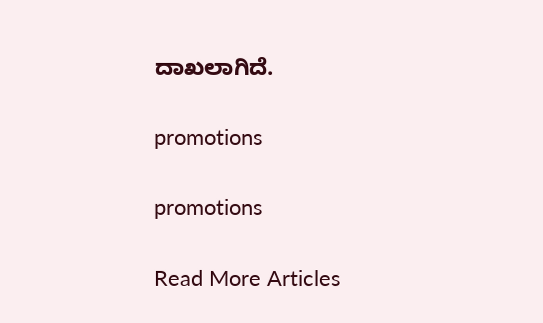ದಾಖಲಾಗಿದೆ.

promotions

promotions

Read More Articles